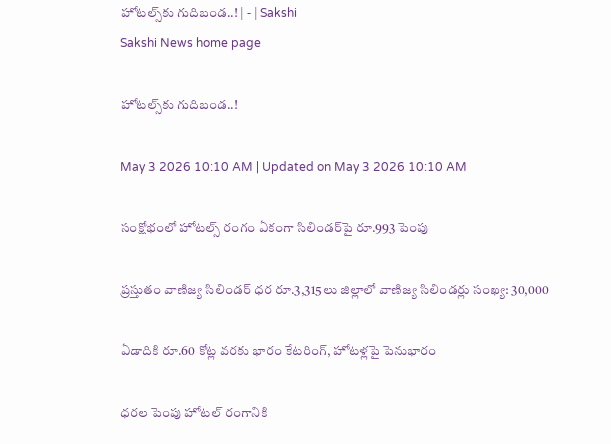హోటల్స్‌కు గుదిబండ..! | - | Sakshi
Sakshi News home page

హోటల్స్‌కు గుదిబండ..!

May 3 2026 10:10 AM | Updated on May 3 2026 10:10 AM

సంక్షోభంలో హోటల్స్‌ రంగం ఏకంగా సిలిండర్‌పై రూ.993 పెంపు

ప్రస్తుతం వాణిజ్య సిలిండర్‌ ధర రూ.3,315లు జిల్లాలో వాణిజ్య సిలిండర్లు సంఖ్య: 30,000

ఏడాదికి రూ.60 కోట్ల వరకు భారం కేటరింగ్‌, హోటళ్లపై పెనుభారం

ధరల పెంపు హోటల్‌ రంగానికి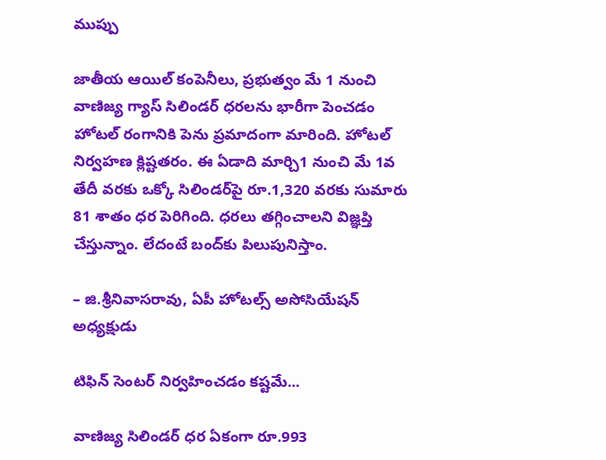ముప్పు

జాతీయ ఆయిల్‌ కంపెనీలు, ప్రభుత్వం మే 1 నుంచి వాణిజ్య గ్యాస్‌ సిలిండర్‌ ధరలను భారీగా పెంచడం హోటల్‌ రంగానికి పెను ప్రమాదంగా మారింది. హోటల్‌ నిర్వహణ క్లిష్టతరం. ఈ ఏడాది మార్చి1 నుంచి మే 1వ తేదీ వరకు ఒక్కో సిలిండర్‌పై రూ.1,320 వరకు సుమారు 81 శాతం ధర పెరిగింది. ధరలు తగ్గించాలని విజ్ఞప్తి చేస్తున్నాం. లేదంటే బంద్‌కు పిలుపునిస్తాం.

– జి.శ్రీనివాసరావు, ఏపీ హోటల్స్‌ అసోసియేషన్‌ అధ్యక్షుడు

టిఫిన్‌ సెంటర్‌ నిర్వహించడం కష్టమే...

వాణిజ్య సిలిండర్‌ ధర ఏకంగా రూ.993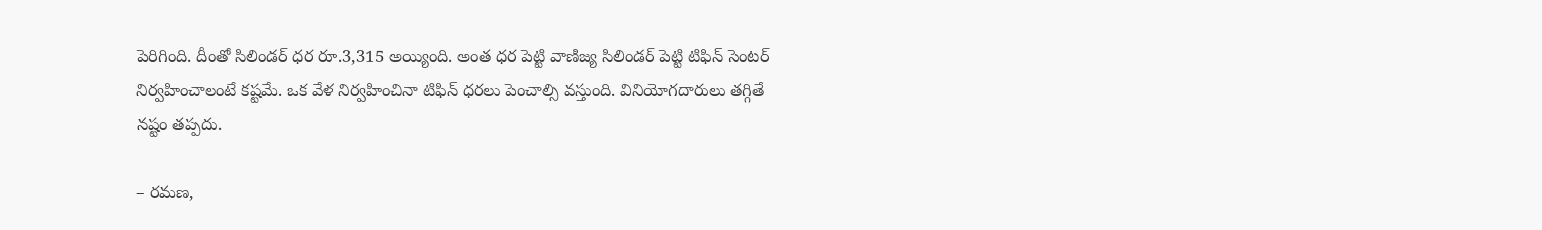పెరిగింది. దీంతో సిలిండర్‌ ధర రూ.3,315 అయ్యింది. అంత ధర పెట్టి వాణిజ్య సిలిండర్‌ పెట్టి టిఫిన్‌ సెంటర్‌ నిర్వహించాలంటే కష్టమే. ఒక వేళ నిర్వహించినా టిఫిన్‌ ధరలు పెంచాల్సి వస్తుంది. వినియోగదారులు తగ్గితే నష్టం తప్పదు.

– రమణ,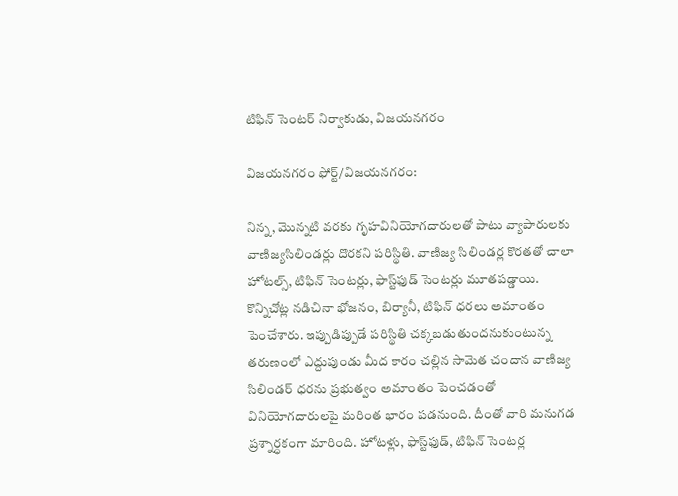టిఫిన్‌ సెంటర్‌ నిర్వాకుడు, విజయనగరం

విజయనగరం ఫోర్ట్‌/విజయనగరం:

నిన్న, మొన్నటి వరకు గృహవినియోగదారులతో పాటు వ్యాపారులకు వాణిజ్యసిలిండర్లు దొరకని పరిస్థితి. వాణిజ్య సిలిండర్ల కొరతతో చాలా హోటల్స్‌, టిఫిన్‌ సెంటర్లు, ఫాస్ట్‌ఫుడ్‌ సెంటర్లు మూతపడ్డాయి. కొన్నిచోట్ల నడిచినా భోజనం, బిర్యానీ, టిఫిన్‌ ధరలు అమాంతం పెంచేశారు. ఇప్పుడిప్పుడే పరిస్థితి చక్కబడుతుందనుకుంటున్న తరుణంలో ఎద్దుపుండు మీద కారం చల్లిన సామెత చందాన వాణిజ్య సిలిండర్‌ ధరను ప్రభుత్వం అమాంతం పెంచడంతో వినియోగదారులపై మరింత భారం పడనుంది. దీంతో వారి మనుగడ ప్రశ్నార్ధకంగా మారింది. హోటళ్లు, ఫాస్ట్‌ఫుడ్‌, టిఫిన్‌ సెంటర్ల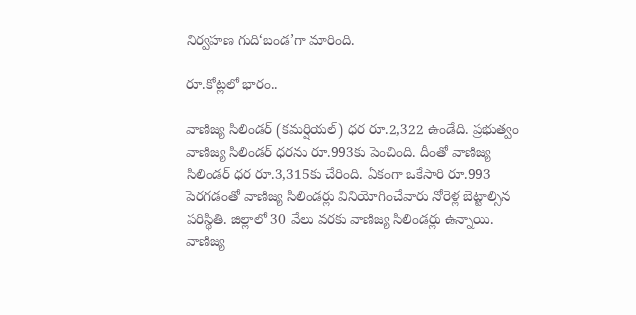నిర్వహణ గుది‘బండ’గా మారింది.

రూ.కోట్లలో భారం..

వాణిజ్య సిలిండర్‌ (కమర్షియల్‌) ధర రూ.2,322 ఉండేది. ప్రభుత్వం వాణిజ్య సిలిండర్‌ ధరను రూ.993కు పెంచింది. దీంతో వాణిజ్య సిలిండర్‌ ధర రూ.3,315కు చేరింది. ఏకంగా ఒకేసారి రూ.993 పెరగడంతో వాణిజ్య సిలిండర్లు వినియోగించేవారు నోరెళ్ల బెట్టాల్సిన పరిస్థితి. జిల్లాలో 30 వేలు వరకు వాణిజ్య సిలిండర్లు ఉన్నాయి. వాణిజ్య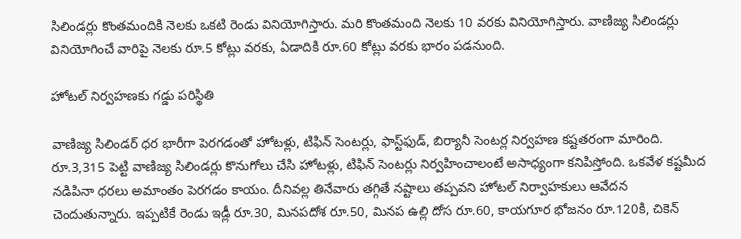సిలిండర్లు కొంతమందికి నెలకు ఒకటి రెండు వినియోగిస్తారు. మరి కొంతమంది నెలకు 10 వరకు వినియోగిస్తారు. వాణిజ్య సిలిండర్లు వినియోగించే వారిపై నెలకు రూ.5 కోట్లు వరకు, ఏడాదికి రూ.60 కోట్లు వరకు భారం పడనుంది.

హోటల్‌ నిర్వహణకు గడ్డు పరిస్థితి

వాణిజ్య సిలిండర్‌ ధర భారీగా పెరగడంతో హోటళ్లు, టిఫిన్‌ సెంటర్లు, ఫాస్ట్‌ఫుడ్‌, బిర్యానీ సెంటర్ల నిర్వహణ కష్టతరంగా మారింది. రూ.3,315 పెట్టి వాణిజ్య సిలిండర్లు కొనుగోలు చేసి హోటళ్లు, టిఫిన్‌ సెంటర్లు నిర్వహించాలంటే అసాధ్యంగా కనిపిస్తోంది. ఒకవేళ కష్టమీద నడిపినా ధరలు అమాంతం పెరగడం కాయం. దీనివల్ల తినేవారు తగ్గితే నష్టాలు తప్పవని హోటల్‌ నిర్వాహకులు ఆవేదన చెందుతున్నారు. ఇప్పటికే రెండు ఇడ్లీ రూ.30, మినపదోశ రూ.50, మినప ఉల్లి దోస రూ.60, కాయగూర భోజనం రూ.120కి, చికెన్‌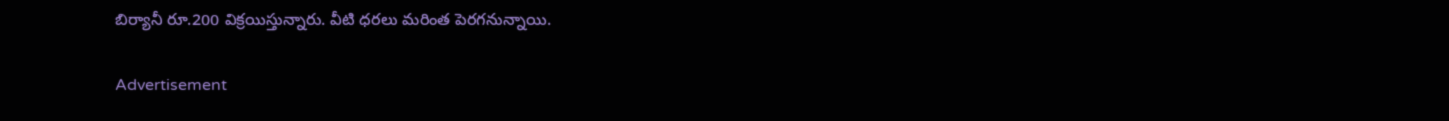బిర్యానీ రూ.200 విక్రయిస్తున్నారు. వీటి ధరలు మరింత పెరగనున్నాయి.

Advertisement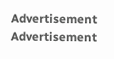Advertisement
Advertisement